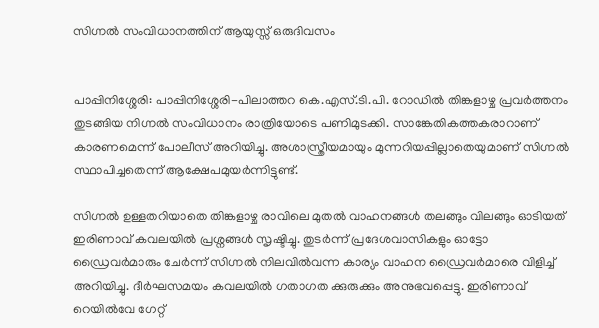സിഗ്നല്‍ സംവിധാനത്തിന് ആയുസ്സ് ഒരുദിവസം


പാപ്പിനിശ്ശേരി: പാപ്പിനിശ്ശേരി-പിലാത്തറ കെ.എസ്.ടി.പി. റോഡില്‍ തിങ്കളാഴ്ച പ്രവര്‍ത്തനം തുടങ്ങിയ നിഗ്നല്‍ സംവിധാനം രാത്രിയോടെ പണിമുടക്കി. സാങ്കേതികത്തകരാറാണ് കാരണമെന്ന് പോലീസ് അറിയിച്ചു. അശാസ്ത്രീയമായും മുന്നറിയപ്പില്ലാതെയുമാണ് സിഗ്നല്‍ സ്ഥാപിച്ചതെന്ന് ആക്ഷേപമുയര്‍ന്നിട്ടുണ്ട്.

സിഗ്നല്‍ ഉള്ളതറിയാതെ തിങ്കളാഴ്ച രാവിലെ മുതല്‍ വാഹനങ്ങള്‍ തലങ്ങും വിലങ്ങും ഓടിയത് ഇരിണാവ് കവലയില്‍ പ്രശ്നങ്ങള്‍ സൃഷ്ടിച്ചു. തുടര്‍ന്ന് പ്രദേശവാസികളും ഓട്ടോ ഡ്രൈവര്‍മാരും ചേര്‍ന്ന് സിഗ്നല്‍ നിലവില്‍വന്ന കാര്യം വാഹന ഡ്രൈവര്‍മാരെ വിളിച്ച്‌ അറിയിച്ചു. ദീര്‍ഘസമയം കവലയില്‍ ഗതാഗത ക്കുരുക്കും അനുഭവപ്പെട്ടു. ഇരിണാവ് റെയില്‍വേ ഗേറ്റ്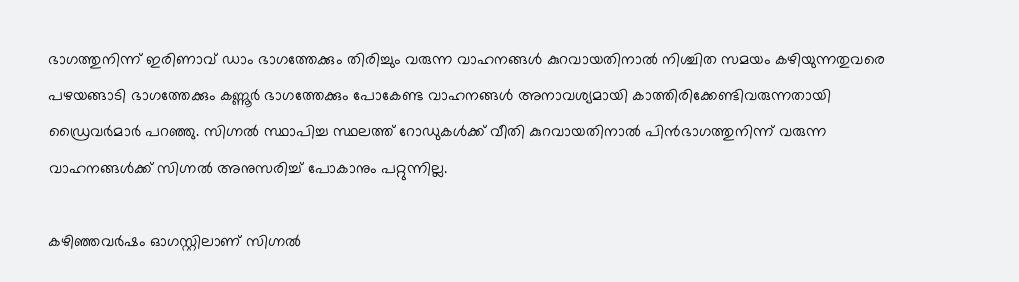ഭാഗത്തുനിന്ന് ഇരിണാവ് ഡാം ഭാഗത്തേക്കും തിരിച്ചും വരുന്ന വാഹനങ്ങള്‍ കുറവായതിനാല്‍ നിശ്ചിത സമയം കഴിയുന്നതുവരെ പഴയങ്ങാടി ഭാഗത്തേക്കും കണ്ണൂര്‍ ഭാഗത്തേക്കും പോകേണ്ട വാഹനങ്ങള്‍ അനാവശ്യമായി കാത്തിരിക്കേണ്ടിവരുന്നതായി ഡ്രൈവര്‍മാര്‍ പറഞ്ഞു. സിഗ്നല്‍ സ്ഥാപിച്ച സ്ഥലത്ത് റോഡുകള്‍ക്ക് വീതി കുറവായതിനാല്‍ പിന്‍ഭാഗത്തുനിന്ന് വരുന്ന വാഹനങ്ങള്‍ക്ക് സിഗ്നല്‍ അനുസരിച്ച്‌ പോകാനും പറ്റുന്നില്ല.

കഴിഞ്ഞവര്‍ഷം ഓഗസ്റ്റിലാണ് സിഗ്നല്‍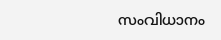സംവിധാനം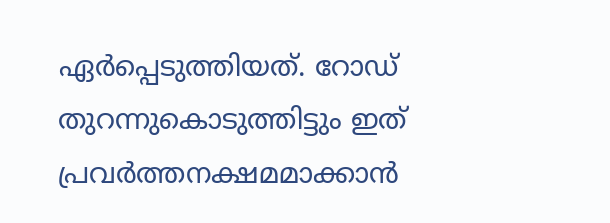ഏര്‍പ്പെടുത്തിയത്. റോഡ് തുറന്നുകൊടുത്തിട്ടും ഇത് പ്രവര്‍ത്തനക്ഷമമാക്കാന്‍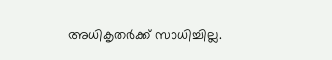അധികൃതര്‍ക്ക് സാധിച്ചില്ല.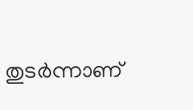തുടര്‍ന്നാണ്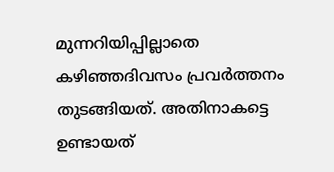മുന്നറിയിപ്പില്ലാതെ കഴിഞ്ഞദിവസം പ്രവര്‍ത്തനം തുടങ്ങിയത്. അതിനാകട്ടെ ഉണ്ടായത്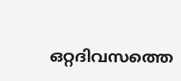ഒറ്റദിവസത്തെ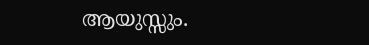ആയുസ്സും.